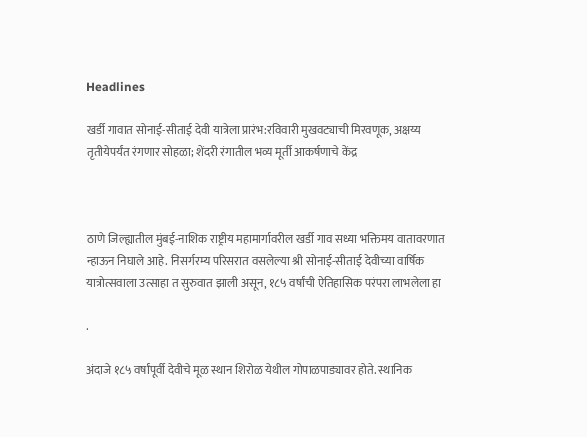Headlines

खर्डी गावात सोनाई-सीताई देवी यात्रेला प्रारंभ:रविवारी मुखवट्याची मिरवणूक, अक्षय्य तृतीयेपर्यंत रंगणार सोहळा; शेंदरी रंगातील भव्य मूर्ती आकर्षणाचे केंद्र



ठाणे जिल्ह्यातील मुंबई-नाशिक राष्ट्रीय महामार्गावरील खर्डी गाव सध्या भक्तिमय वातावरणात न्हाऊन निघाले आहे. निसर्गरम्य परिसरात वसलेल्या श्री सोनाई-सीताई देवीच्या वार्षिक यात्रोत्सवाला उत्साहा त सुरुवात झाली असून, १८५ वर्षांची ऐतिहासिक परंपरा लाभलेला हा

.

अंदाजे १८५ वर्षांपूर्वी देवीचे मूळ स्थान शिरोळ येथील गोपाळपाड्यावर होते. स्थानिक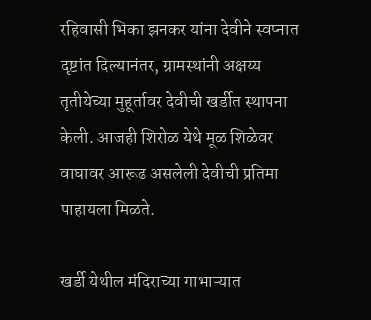रहिवासी भिका झनकर यांना देवीने स्वप्नात दृष्टांत दिल्यानंतर, ग्रामस्थांनी अक्षय्य तृतीयेच्या मुहूर्तावर देवीची खर्डीत स्थापना केली. आजही शिरोळ येथे मूळ शिळेवर वाघावर आरूढ असलेली देवीची प्रतिमा पाहायला मिळते.

खर्डी येथील मंदिराच्या गाभाऱ्यात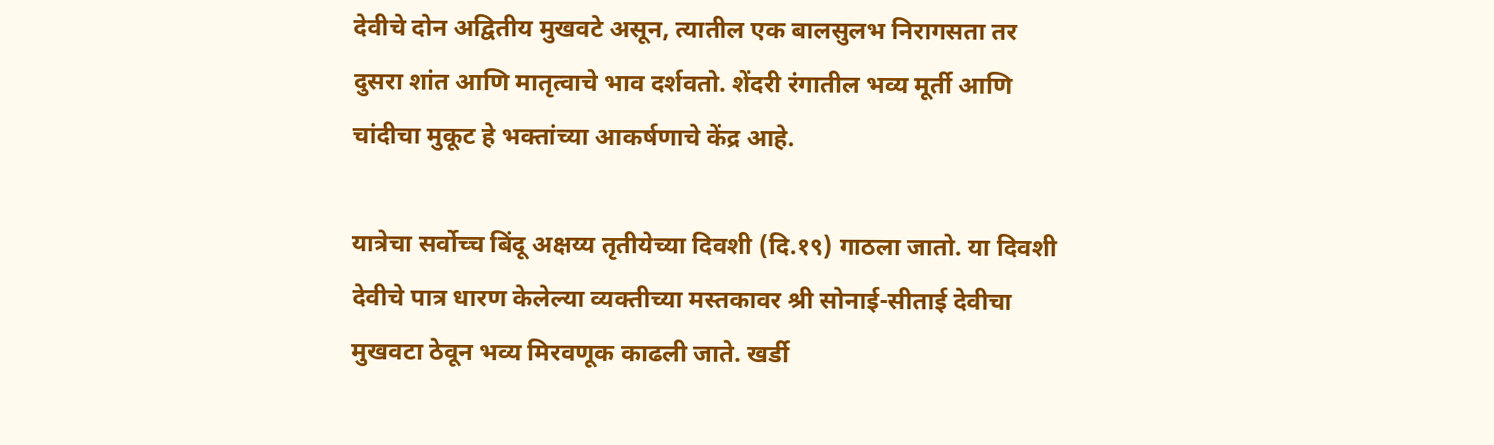देवीचे दोन अद्वितीय मुखवटे असून, त्यातील एक बालसुलभ निरागसता तर दुसरा शांत आणि मातृत्वाचे भाव दर्शवतो. शेंदरी रंगातील भव्य मूर्ती आणि चांदीचा मुकूट हे भक्तांच्या आकर्षणाचे केंद्र आहे.

यात्रेचा सर्वोच्च बिंदू अक्षय्य तृतीयेच्या दिवशी (दि.१९) गाठला जातो. या दिवशी देवीचे पात्र धारण केलेल्या व्यक्तीच्या मस्तकावर श्री सोनाई-सीताई देवीचा मुखवटा ठेवून भव्य मिरवणूक काढली जाते. खर्डी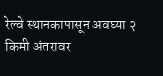रेल्वे स्थानकापासून अवघ्या २ किमी अंतरावर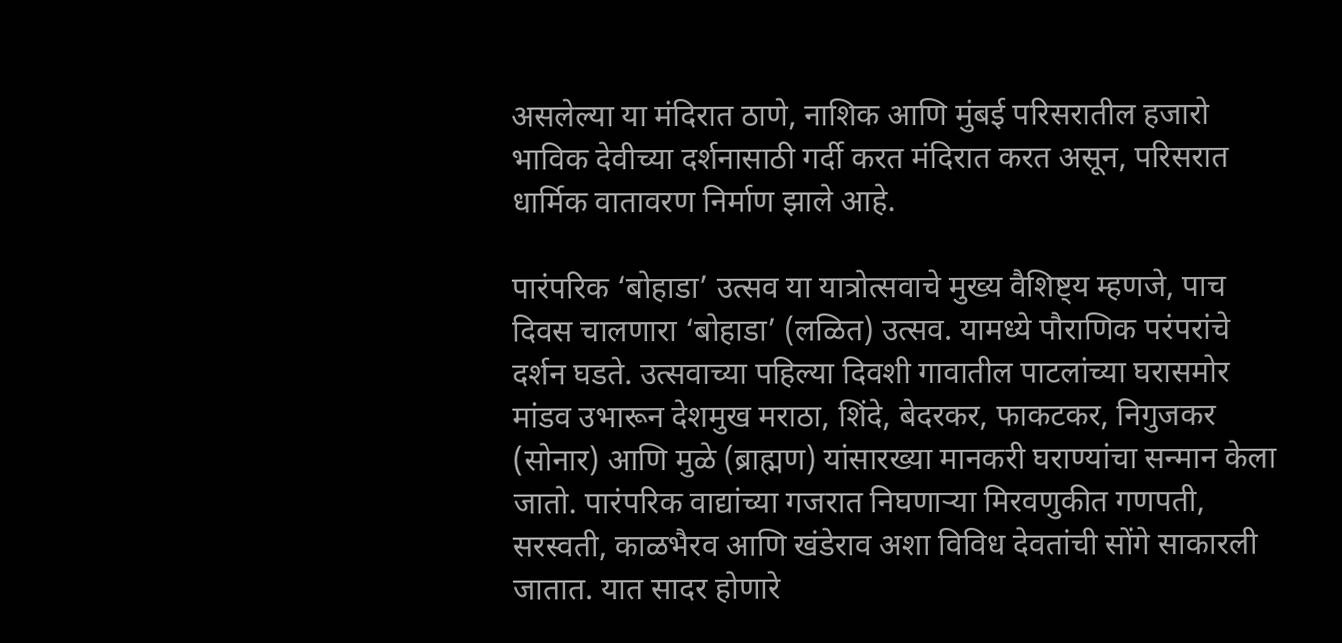असलेल्या या मंदिरात ठाणे, नाशिक आणि मुंबई परिसरातील हजारो भाविक देवीच्या दर्शनासाठी गर्दी करत मंदिरात करत असून, परिसरात धार्मिक वातावरण निर्माण झाले आहे.

पारंपरिक ‘बोहाडा’ उत्सव या यात्रोत्सवाचे मुख्य वैशिष्ट्य म्हणजे, पाच दिवस चालणारा ‘बोहाडा’ (लळित) उत्सव. यामध्ये पौराणिक परंपरांचे दर्शन घडते. उत्सवाच्या पहिल्या दिवशी गावातील पाटलांच्या घरासमोर मांडव उभारून देशमुख मराठा, शिंदे, बेदरकर, फाकटकर, निगुजकर (सोनार) आणि मुळे (ब्राह्मण) यांसारख्या मानकरी घराण्यांचा सन्मान केला जातो. पारंपरिक वाद्यांच्या गजरात निघणाऱ्या मिरवणुकीत गणपती, सरस्वती, काळभैरव आणि खंडेराव अशा विविध देवतांची सोंगे साकारली जातात. यात सादर होणारे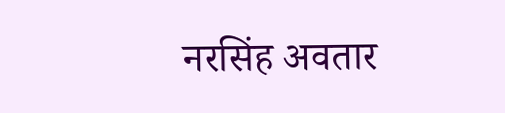नरसिंह अवतार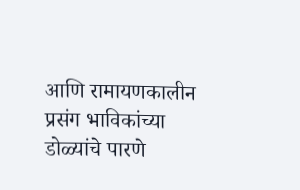आणि रामायणकालीन प्रसंग भाविकांच्या डोळ्यांचे पारणे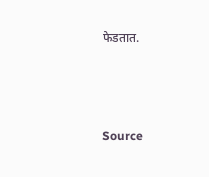फेडतात.



Source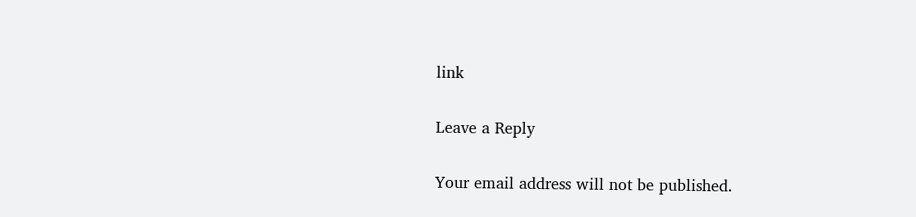link

Leave a Reply

Your email address will not be published.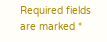Required fields are marked *